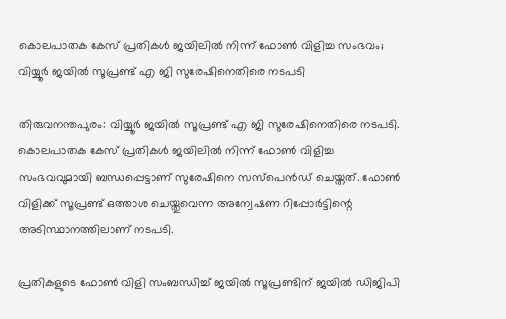കൊലപാതക കേസ് പ്രതികൾ ജയിലിൽ നിന്ന് ഫോൺ വിളിച്ച സംഭവം; വിയ്യൂർ ജയിൽ സൂപ്രണ്ട് എ ജി സുരേഷിനെതിരെ നടപടി

തിരുവനന്തപുരം: വിയ്യൂർ ജയിൽ സൂപ്രണ്ട് എ ജി സുരേഷിനെതിരെ നടപടി. കൊലപാതക കേസ് പ്രതികൾ ജയിലിൽ നിന്ന് ഫോൺ വിളിച്ച സംഭവവുമായി ബന്ധപ്പെട്ടാണ് സുരേഷിനെ സസ്‌പെൻഡ് ചെയ്തത്. ഫോൺ വിളിക്ക് സൂപ്രണ്ട് ഒത്താശ ചെയ്തുവെന്ന അന്വേഷണ റിപ്പോർട്ടിന്റെ അടിസ്ഥാനത്തിലാണ് നടപടി.

പ്രതികളുടെ ഫോൺ വിളി സംബന്ധിച്ച് ജയിൽ സൂപ്രണ്ടിന് ജയിൽ ഡിജിപി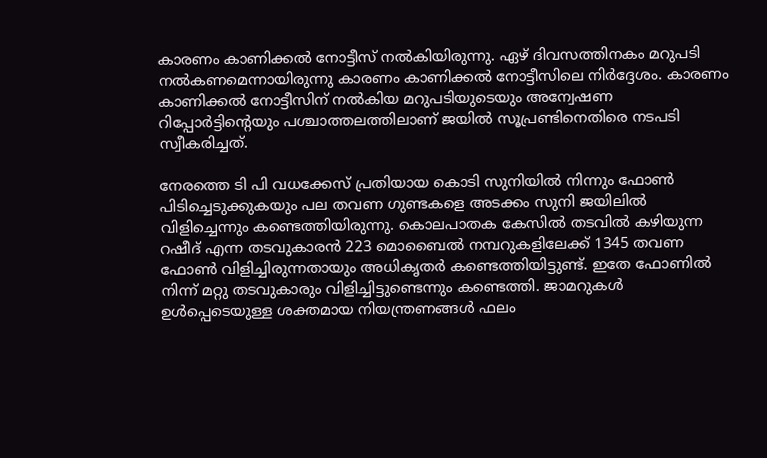കാരണം കാണിക്കൽ നോട്ടീസ് നൽകിയിരുന്നു. ഏഴ് ദിവസത്തിനകം മറുപടി നൽകണമെന്നായിരുന്നു കാരണം കാണിക്കൽ നോട്ടീസിലെ നിർദ്ദേശം. കാരണം കാണിക്കൽ നോട്ടീസിന് നൽകിയ മറുപടിയുടെയും അന്വേഷണ റിപ്പോർട്ടിന്റെയും പശ്ചാത്തലത്തിലാണ് ജയിൽ സൂപ്രണ്ടിനെതിരെ നടപടി സ്വീകരിച്ചത്.

നേരത്തെ ടി പി വധക്കേസ് പ്രതിയായ കൊടി സുനിയിൽ നിന്നും ഫോൺ പിടിച്ചെടുക്കുകയും പല തവണ ഗുണ്ടകളെ അടക്കം സുനി ജയിലിൽ വിളിച്ചെന്നും കണ്ടെത്തിയിരുന്നു. കൊലപാതക കേസിൽ തടവിൽ കഴിയുന്ന റഷീദ് എന്ന തടവുകാരൻ 223 മൊബൈൽ നമ്പറുകളിലേക്ക് 1345 തവണ ഫോൺ വിളിച്ചിരുന്നതായും അധികൃതർ കണ്ടെത്തിയിട്ടുണ്ട്. ഇതേ ഫോണിൽ നിന്ന് മറ്റു തടവുകാരും വിളിച്ചിട്ടുണ്ടെന്നും കണ്ടെത്തി. ജാമറുകൾ ഉൾപ്പെടെയുള്ള ശക്തമായ നിയന്ത്രണങ്ങൾ ഫലം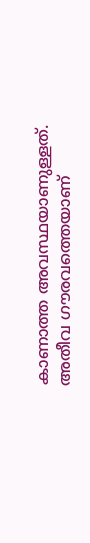കാണാത്ത അവസ്ഥയാണുള്ളത്. അതീവ ഗൗരവത്തെയാണ്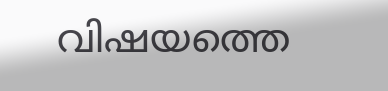വിഷയത്തെ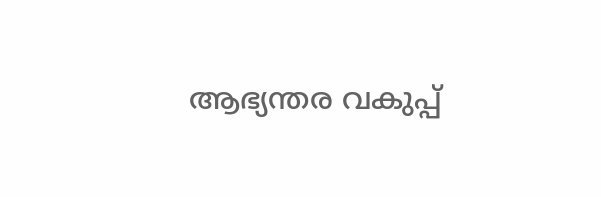ആഭ്യന്തര വകുപ്പ്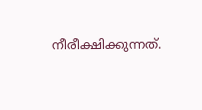നീരീക്ഷിക്കുന്നത്.